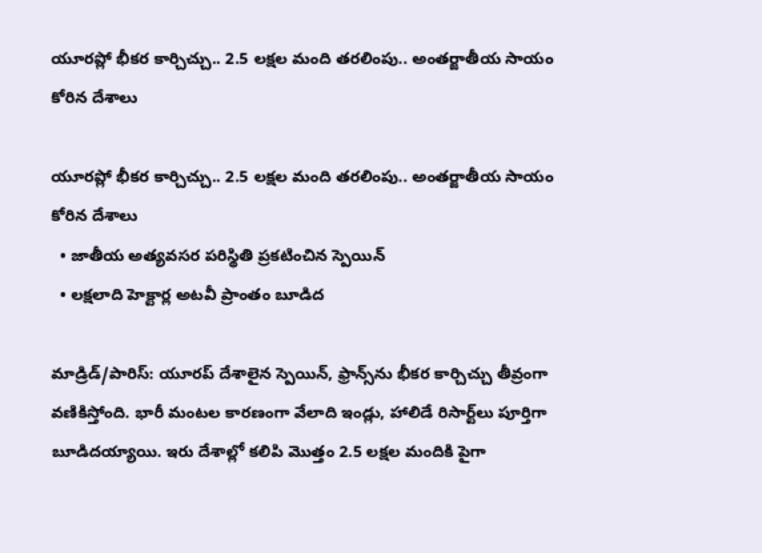యూరప్లో భీకర కార్చిచ్చు.. 2.5 లక్షల మంది తరలింపు.. అంతర్జాతీయ సాయం కోరిన దేశాలు

యూరప్లో భీకర కార్చిచ్చు.. 2.5 లక్షల మంది తరలింపు.. అంతర్జాతీయ సాయం కోరిన దేశాలు
  • జాతీయ అత్యవసర పరిస్థితి ప్రకటించిన స్పెయిన్
  • లక్షలాది హెక్టార్ల అటవీ ప్రాంతం బూడిద

మాడ్రిడ్/పారిస్: యూరప్ దేశాలైన స్పెయిన్, ఫ్రాన్స్‌‌‌‌‌‌‌‌ను భీకర కార్చిచ్చు తీవ్రంగా వణికిస్తోంది. భారీ మంటల కారణంగా వేలాది ఇండ్లు, హాలిడే రిసార్ట్‌‌‌‌‌‌‌‌లు పూర్తిగా బూడిదయ్యాయి. ఇరు దేశాల్లో కలిపి మొత్తం 2.5 లక్షల మందికి పైగా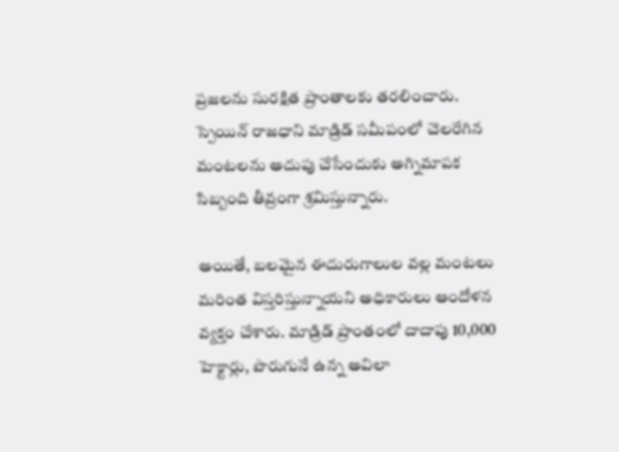ప్రజలను సురక్షిత ప్రాంతాలకు తరలించారు. స్పెయిన్ రాజధాని మాడ్రిడ్ సమీపంలో చెలరేగిన మంటలను అదుపు చేసేందుకు అగ్నిమాపక సిబ్బంది తీవ్రంగా శ్రమిస్తున్నారు.

అయితే, బలమైన ఈదురుగాలుల వల్ల మంటలు మరింత విస్తరిస్తున్నాయని అధికారులు ఆందోళన వ్యక్తం చేశారు. మాడ్రిడ్ ప్రాంతంలో దాదాపు 10,000 హెక్టార్లు, పొరుగునే ఉన్న అవిలా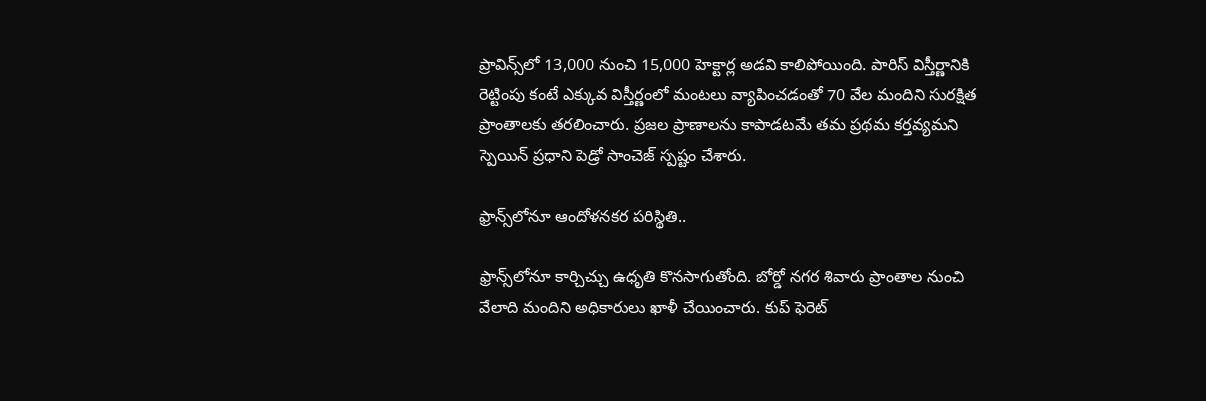ప్రావిన్స్‌‌‌‌‌‌‌‌లో 13,000 నుంచి 15,000 హెక్టార్ల అడవి కాలిపోయింది. పారిస్ విస్తీర్ణానికి రెట్టింపు కంటే ఎక్కువ విస్తీర్ణంలో మంటలు వ్యాపించడంతో 70 వేల మందిని సురక్షిత ప్రాంతాలకు తరలించారు. ప్రజల ప్రాణాలను కాపాడటమే తమ ప్రథమ కర్తవ్యమని స్పెయిన్ ప్రధాని పెడ్రో సాంచెజ్ స్పష్టం చేశారు.

ఫ్రాన్స్‌‌‌‌‌‌‌‌లోనూ ఆందోళనకర పరిస్థితి..

ఫ్రాన్స్‌‌‌‌‌‌‌‌లోనూ కార్చిచ్చు ఉధృతి కొనసాగుతోంది. బోర్డో నగర శివారు ప్రాంతాల నుంచి వేలాది మందిని అధికారులు ఖాళీ చేయించారు. కుప్ ఫెరెట్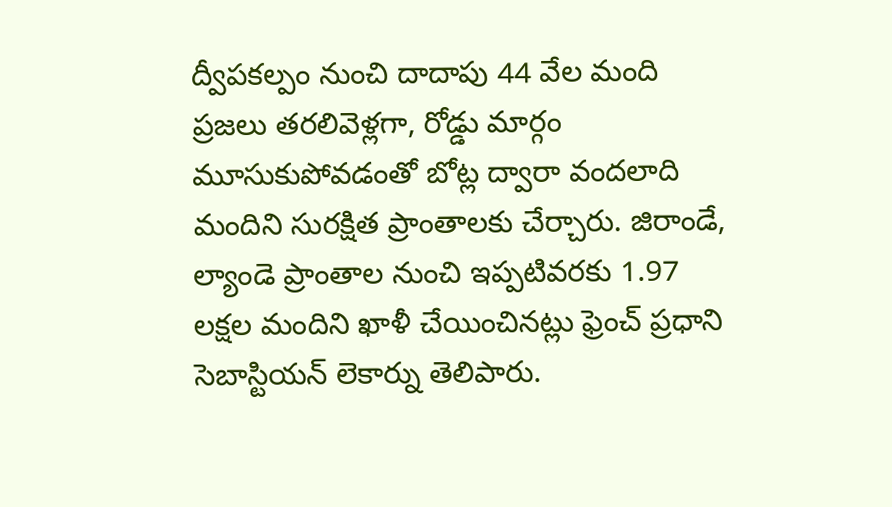ద్వీపకల్పం నుంచి దాదాపు 44 వేల మంది ప్రజలు తరలివెళ్లగా, రోడ్డు మార్గం మూసుకుపోవడంతో బోట్ల ద్వారా వందలాది మందిని సురక్షిత ప్రాంతాలకు చేర్చారు. జిరాండే, ల్యాండె ప్రాంతాల నుంచి ఇప్పటివరకు 1.97 లక్షల మందిని ఖాళీ చేయించినట్లు ఫ్రెంచ్ ప్రధాని సెబాస్టియన్ లెకార్ను తెలిపారు.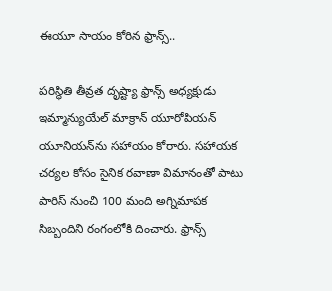ఈయూ సాయం కోరిన ఫ్రాన్స్..

పరిస్థితి తీవ్రత దృష్ట్యా ఫ్రాన్స్ అధ్యక్షుడు ఇమ్మాన్యుయేల్ మాక్రాన్ యూరోపియన్ యూనియన్‌‌‌‌‌‌‌‌ను సహాయం కోరారు. సహాయక చర్యల కోసం సైనిక రవాణా విమానంతో పాటు పారిస్ నుంచి 100 మంది అగ్నిమాపక సిబ్బందిని రంగంలోకి దించారు. ఫ్రాన్స్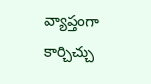వ్యాప్తంగా కార్చిచ్చు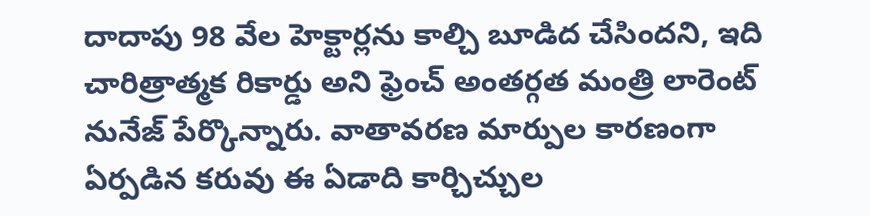దాదాపు 98 వేల హెక్టార్లను కాల్చి బూడిద చేసిందని, ఇది చారిత్రాత్మక రికార్డు అని ఫ్రెంచ్ అంతర్గత మంత్రి లారెంట్ నునేజ్ పేర్కొన్నారు. వాతావరణ మార్పుల కారణంగా ఏర్పడిన కరువు ఈ ఏడాది కార్చిచ్చుల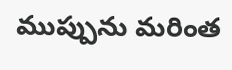ముప్పును మరింత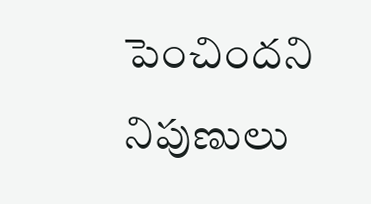పెంచిందని నిపుణులు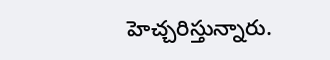హెచ్చరిస్తున్నారు.